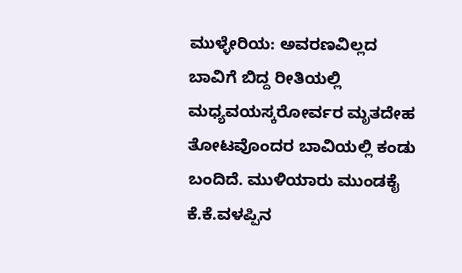ಮುಳ್ಳೇರಿಯ: ಅವರಣವಿಲ್ಲದ ಬಾವಿಗೆ ಬಿದ್ದ ರೀತಿಯಲ್ಲಿ ಮಧ್ಯವಯಸ್ಕರೋರ್ವರ ಮೃತದೇಹ ತೋಟವೊಂದರ ಬಾವಿಯಲ್ಲಿ ಕಂಡು ಬಂದಿದೆ. ಮುಳಿಯಾರು ಮುಂಡಕೈ ಕೆ.ಕೆ.ವಳಪ್ಪಿನ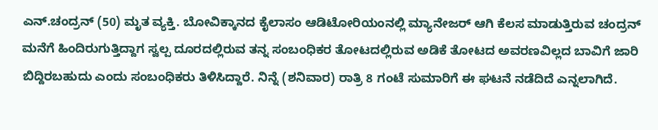ಎನ್.ಚಂದ್ರನ್ (50) ಮೃತ ವ್ಯಕ್ತಿ. ಬೋವಿಕ್ಕಾನದ ಕೈಲಾಸಂ ಆಡಿಟೋರಿಯಂನಲ್ಲಿ ಮ್ಯಾನೇಜರ್ ಆಗಿ ಕೆಲಸ ಮಾಡುತ್ತಿರುವ ಚಂದ್ರನ್ ಮನೆಗೆ ಹಿಂದಿರುಗುತ್ತಿದ್ದಾಗ ಸ್ವಲ್ಪ ದೂರದಲ್ಲಿರುವ ತನ್ನ ಸಂಬಂಧಿಕರ ತೋಟದಲ್ಲಿರುವ ಅಡಿಕೆ ತೋಟದ ಅವರಣವಿಲ್ಲದ ಬಾವಿಗೆ ಜಾರಿ ಬಿದ್ದಿರಬಹುದು ಎಂದು ಸಂಬಂಧಿಕರು ತಿಳಿಸಿದ್ದಾರೆ. ನಿನ್ನೆ (ಶನಿವಾರ) ರಾತ್ರಿ 8 ಗಂಟೆ ಸುಮಾರಿಗೆ ಈ ಘಟನೆ ನಡೆದಿದೆ ಎನ್ನಲಾಗಿದೆ.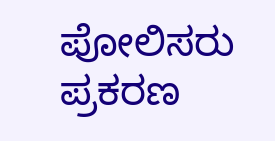ಪೋಲಿಸರು ಪ್ರಕರಣ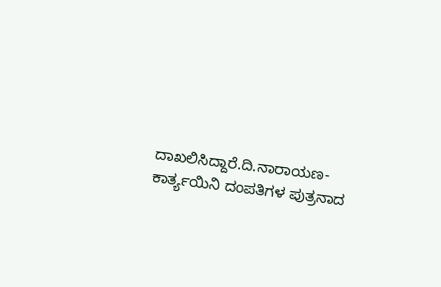ದಾಖಲಿಸಿದ್ದಾರೆ.ದಿ.ನಾರಾಯಣ- ಕಾರ್ತ್ಯಯಿನಿ ದಂಪತಿಗಳ ಪುತ್ರನಾದ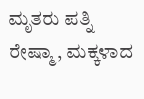ಮೃತರು ಪತ್ನಿ ರೇಷ್ಮಾ, ಮಕ್ಕಳಾದ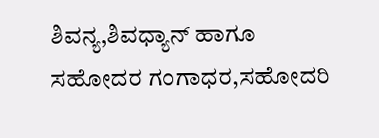ಶಿವನ್ಯ,ಶಿವಧ್ಯಾನ್ ಹಾಗೂ ಸಹೋದರ ಗಂಗಾಧರ,ಸಹೋದರಿ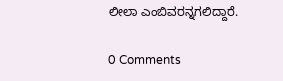ಲೀಲಾ ಎಂಬಿವರನ್ನಗಲಿದ್ದಾರೆ.

0 Comments